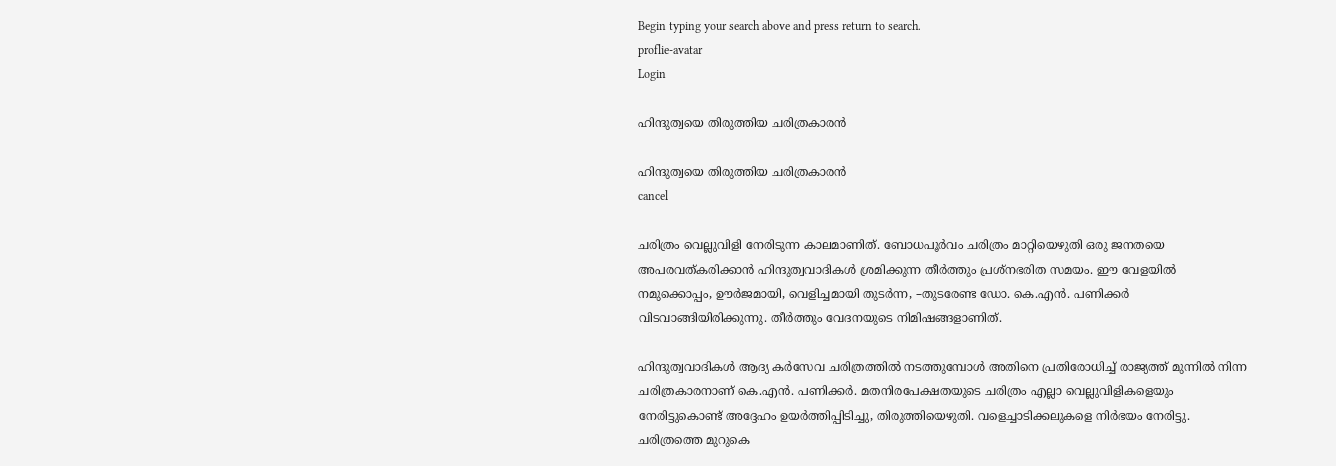Begin typing your search above and press return to search.
proflie-avatar
Login

ഹിന്ദുത്വയെ തിരുത്തിയ ചരിത്രകാരൻ

ഹിന്ദുത്വയെ തിരുത്തിയ ചരിത്രകാരൻ
cancel

ചരിത്രം വെല്ലുവിളി നേരിടുന്ന കാലമാണിത്. ബോധപൂർവം ചരിത്രം മാറ്റിയെഴുതി ഒരു ജനതയെ അപരവത്കരിക്കാൻ ഹിന്ദുത്വവാദികൾ ശ്രമിക്കുന്ന തീർത്തും പ്രശ്നഭരിത സമയം. ഈ വേളയിൽ നമുക്കൊപ്പം, ഊർജമായി, വെളിച്ചമായി തുടർന്ന, –തുടരേണ്ട ഡോ. കെ.എൻ. പണിക്കർ വിടവാങ്ങിയിരിക്കുന്നു. തീർത്തും വേദനയുടെ നിമിഷങ്ങളാണിത്.

ഹിന്ദുത്വവാദികൾ ആദ്യ കർസേവ ചരിത്രത്തിൽ നടത്തുമ്പോൾ അതിനെ പ്രതിരോധിച്ച് രാജ്യത്ത് മുന്നിൽ നിന്ന ചരിത്രകാരനാണ് കെ.എൻ. പണിക്കർ. മതനിരപേക്ഷതയുടെ ചരിത്രം എല്ലാ വെല്ലുവിളികളെയും നേരിട്ടുകൊണ്ട് അദ്ദേഹം ഉയർത്തിപ്പിടിച്ചു, തിരുത്തിയെഴുതി. വളെച്ചാടിക്കലുകളെ നിർഭയം നേരിട്ടു. ചരിത്രത്തെ മുറുകെ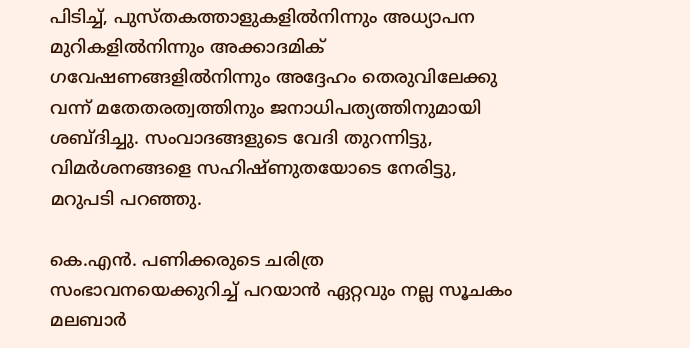പിടിച്ച്, പുസ്തകത്താളുകളിൽനിന്നും അധ്യാപന മുറികളിൽനിന്നും അക്കാദമിക് ഗവേഷണങ്ങളിൽനിന്നും അദ്ദേഹം തെരുവിലേക്കു വന്ന് മതേതരത്വത്തിനും ജനാധിപത്യത്തിനുമായി ശബ്ദിച്ചു. സംവാദങ്ങളുടെ വേദി തുറന്നിട്ടു, വിമർശനങ്ങളെ സഹിഷ്ണുതയോടെ നേരിട്ടു, മറുപടി പറഞ്ഞു.

കെ.എൻ. പണിക്കരുടെ ചരിത്ര സംഭാവനയെക്കുറിച്ച് പറയാൻ ഏറ്റവും നല്ല സൂചകം മലബാർ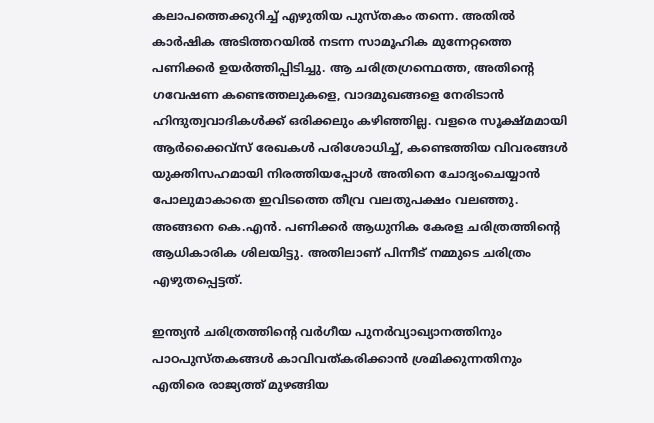കലാപത്തെക്കുറിച്ച് എഴുതിയ പുസ്തകം തന്നെ. അതിൽ കാർഷിക അടിത്തറയിൽ നടന്ന സാമൂഹിക മുന്നേറ്റത്തെ പണിക്കർ ഉയർത്തിപ്പിടിച്ചു. ആ ചരിത്രഗ്രന്ഥെത്ത, അതിന്റെ ഗവേഷണ കണ്ടെത്തലുകളെ, വാദമുഖങ്ങളെ നേരിടാൻ ഹിന്ദുത്വവാദികൾക്ക് ഒരിക്കലും കഴിഞ്ഞില്ല. വളരെ സൂക്ഷ്മമായി ആർക്കൈവ്സ് രേഖകൾ പരിശോധിച്ച്, കണ്ടെത്തിയ വിവരങ്ങൾ യുക്തിസഹമായി നിരത്തിയപ്പോൾ അതിനെ ചോദ്യംചെയ്യാൻ പോലുമാകാതെ ഇവിടത്തെ തീവ്ര വലതുപക്ഷം വലഞ്ഞു. അങ്ങനെ കെ.എൻ. പണിക്കർ ആധുനിക കേരള ചരിത്രത്തിന്റെ ആധികാരിക ശിലയിട്ടു. അതിലാണ് പിന്നീട് നമ്മുടെ ചരിത്രം എഴുതപ്പെട്ടത്.

ഇന്ത്യൻ ചരിത്രത്തിന്റെ വർഗീയ പുനർവ്യാഖ്യാനത്തിനും പാഠപുസ്തകങ്ങൾ കാവിവത്കരിക്കാൻ ശ്രമിക്കുന്നതിനും എതിരെ രാജ്യത്ത് മുഴങ്ങിയ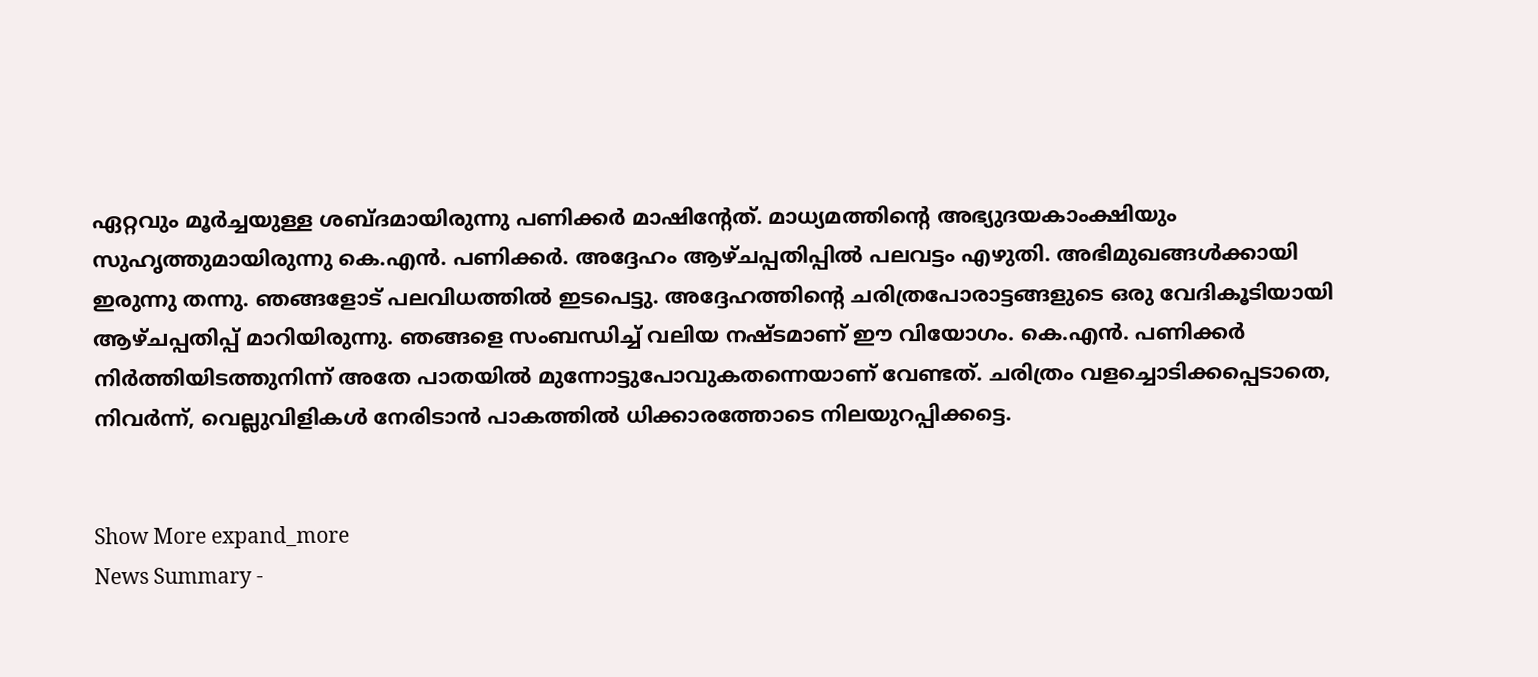ഏറ്റവും മൂർച്ചയുള്ള ശബ്ദമായിരുന്നു പണിക്കർ മാഷിന്റേത്. മാധ്യമത്തിന്റെ അഭ്യുദയകാംക്ഷിയും സുഹൃത്തുമായിരുന്നു കെ.എൻ. പണിക്കർ. അദ്ദേഹം ആഴ്ചപ്പതിപ്പിൽ പലവട്ടം എഴുതി. അഭിമുഖങ്ങൾക്കായി ഇരുന്നു തന്നു. ഞങ്ങളോട് പലവിധത്തിൽ ഇടപെട്ടു. അദ്ദേഹത്തിന്റെ ചരിത്രപോരാട്ടങ്ങളുടെ ഒരു വേദികൂടിയായി ആഴ്ചപ്പതിപ്പ് മാറിയിരുന്നു. ഞങ്ങളെ സംബന്ധിച്ച് വലിയ നഷ്ടമാണ് ഈ വിയോഗം. കെ.എൻ. പണിക്കർ നിർത്തിയിടത്തുനിന്ന് അതേ പാതയിൽ മുന്നോട്ടുപോവുകതന്നെയാണ് വേണ്ടത്. ചരിത്രം വളച്ചൊടിക്കപ്പെടാതെ, നിവർന്ന്, വെല്ലുവിളികൾ നേരിടാൻ പാകത്തിൽ ധിക്കാരത്തോടെ നിലയുറപ്പിക്കട്ടെ.


Show More expand_more
News Summary -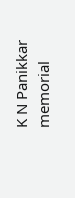K N Panikkar memorial